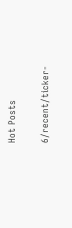Hot Posts

6/recent/ticker-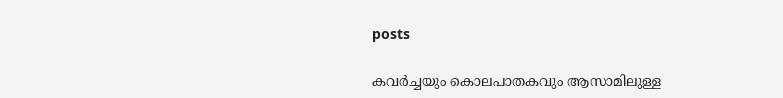posts

കവര്‍ച്ചയും കൊലപാതകവും ആസാമിലുള്ള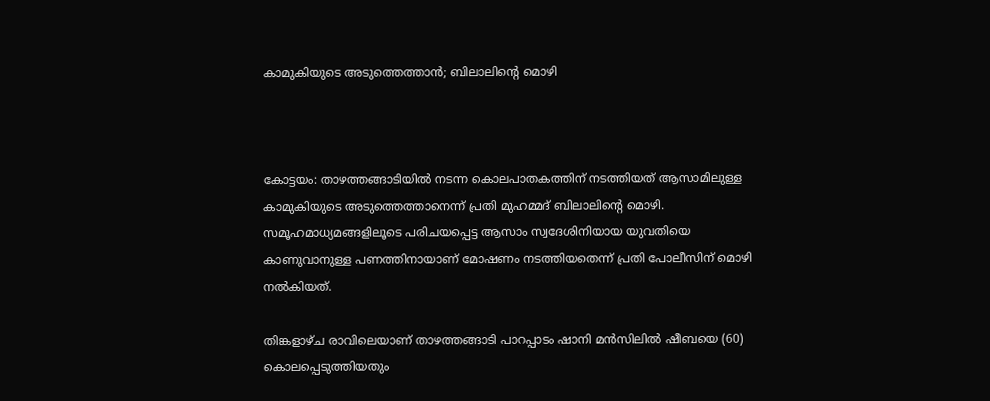കാമുകിയുടെ അടുത്തെത്താന്‍; ബിലാലിന്റെ മൊഴി



കോട്ടയം: താഴത്തങ്ങാടിയില്‍ നടന്ന കൊലപാതകത്തിന് നടത്തിയത് ആസാമിലുള്ള കാമുകിയുടെ അടുത്തെത്താനെന്ന് പ്രതി മുഹമ്മദ് ബിലാലിന്റെ മൊഴി. സമൂഹമാധ്യമങ്ങളിലൂടെ പരിചയപ്പെട്ട ആസാം സ്വദേശിനിയായ യുവതിയെ കാണുവാനുള്ള പണത്തിനായാണ് മോഷണം നടത്തിയതെന്ന് പ്രതി പോലീസിന് മൊഴി നല്‍കിയത്.

തിങ്കളാഴ്ച രാവിലെയാണ് താഴത്തങ്ങാടി പാറപ്പാടം ഷാനി മന്‍സിലില്‍ ഷീബയെ (60) കൊലപ്പെടുത്തിയതും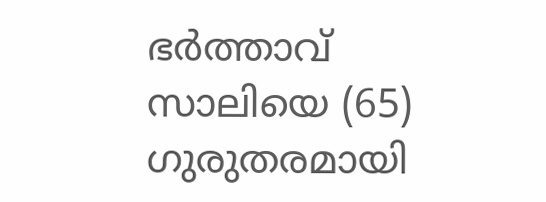ഭര്‍ത്താവ് സാലിയെ (65) ഗുരുതരമായി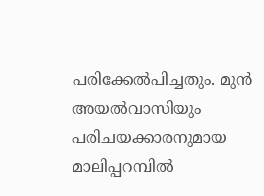പരിക്കേല്‍പിച്ചതും. മുന്‍ അയല്‍വാസിയും പരിചയക്കാരനുമായ മാലിപ്പറമ്പില്‍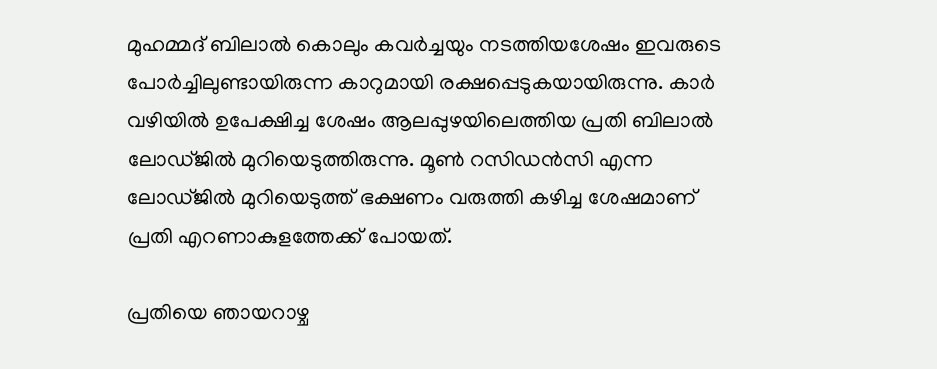മുഹമ്മദ് ബിലാല്‍ കൊലും കവര്‍ച്ചയും നടത്തിയശേഷം ഇവരുടെ പോര്‍ച്ചിലുണ്ടായിരുന്ന കാറുമായി രക്ഷപ്പെടുകയായിരുന്നു. കാര്‍ വഴിയില്‍ ഉപേക്ഷിച്ച ശേഷം ആലപ്പുഴയിലെത്തിയ പ്രതി ബിലാല്‍ ലോഡ്ജില്‍ മുറിയെടുത്തിരുന്നു. മൂണ്‍ റസിഡന്‍സി എന്ന ലോഡ്ജില്‍ മുറിയെടുത്ത് ഭക്ഷണം വരുത്തി കഴിച്ച ശേഷമാണ് പ്രതി എറണാകുളത്തേക്ക് പോയത്.

പ്രതിയെ ഞായറാഴ്ച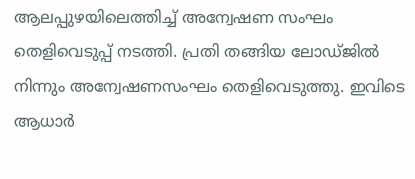ആലപ്പുഴയിലെത്തിച്ച് അന്വേഷണ സംഘം തെളിവെടുപ്പ് നടത്തി. പ്രതി തങ്ങിയ ലോഡ്ജില്‍ നിന്നും അന്വേഷണസംഘം തെളിവെടുത്തു. ഇവിടെ ആധാര്‍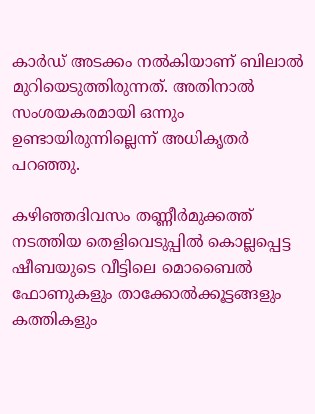കാര്‍ഡ് അടക്കം നല്‍കിയാണ് ബിലാല്‍ മുറിയെടുത്തിരുന്നത്. അതിനാല്‍ സംശയകരമായി ഒന്നും ഉണ്ടായിരുന്നില്ലെന്ന്‌ അധികൃതര്‍ പറഞ്ഞു.

കഴിഞ്ഞദിവസം തണ്ണീര്‍മുക്കത്ത് നടത്തിയ തെളിവെടുപ്പില്‍ കൊല്ലപ്പെട്ട ഷീബയുടെ വീട്ടിലെ മൊബൈല്‍ ഫോണുകളും താക്കോല്‍ക്കൂട്ടങ്ങളും കത്തികളും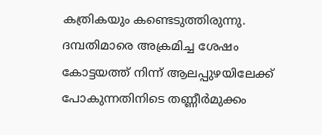കത്രികയും കണ്ടെടുത്തിരുന്നു. ദമ്പതിമാരെ അക്രമിച്ച ശേഷം കോട്ടയത്ത് നിന്ന് ആലപ്പുഴയിലേക്ക് പോകുന്നതിനിടെ തണ്ണീര്‍മുക്കം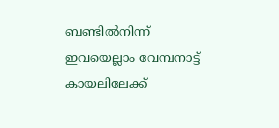ബണ്ടില്‍നിന്ന് ഇവയെല്ലാം വേമ്പനാട്ട് കായലിലേക്ക്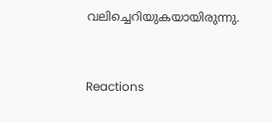വലിച്ചെറിയുകയായിരുന്നു.


Reactions